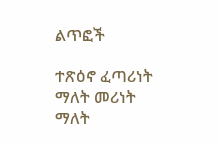ልጥፎች

ተጽዕኖ ፈጣሪነት ማለት መሪነት ማለት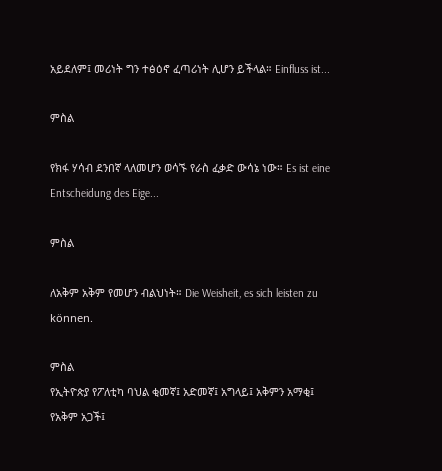አይደለም፤ መሪነት ግን ተፅዕኖ ፈጣሪነት ሊሆን ይችላል። Einfluss ist...

ምስል

የክፋ ሃሳብ ደንበኛ ላለመሆን ወሳኙ የራስ ፈቃድ ውሳኔ ነው። Es ist eine Entscheidung des Eige...

ምስል

ለአቅም አቅም የመሆን ብልህነት። Die Weisheit, es sich leisten zu können.

ምስል
የኢትዮጵያ የፖለቲካ ባህል ቂመኛ፤ አድመኛ፤ አግላይ፤ አቅምን አማቂ፤ የአቅም አጋች፤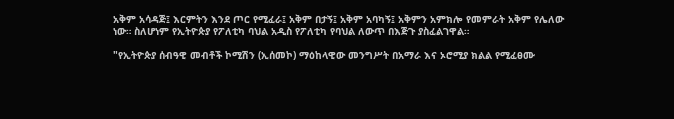አቅም አሳዳጅ፤ እርምትን እንደ ጦር የሚፈራ፤ አቅም በታኝ፤ አቅም አባካኝ፤ አቅምን አምክሎ የመምራት አቅም የሌለው ነው። ስለሆነም የኢትዮጵያ የፖለቲካ ባህል አዲስ የፖለቲካ የባህል ለውጥ በእጅጉ ያስፈልገዋል።

"የኢትዮጵያ ሰብዓዊ መብቶች ኮሚሽን (ኢሰመኮ) ማዕከላዊው መንግሥት በአማራ እና ኦሮሚያ ክልል የሚፈፀሙ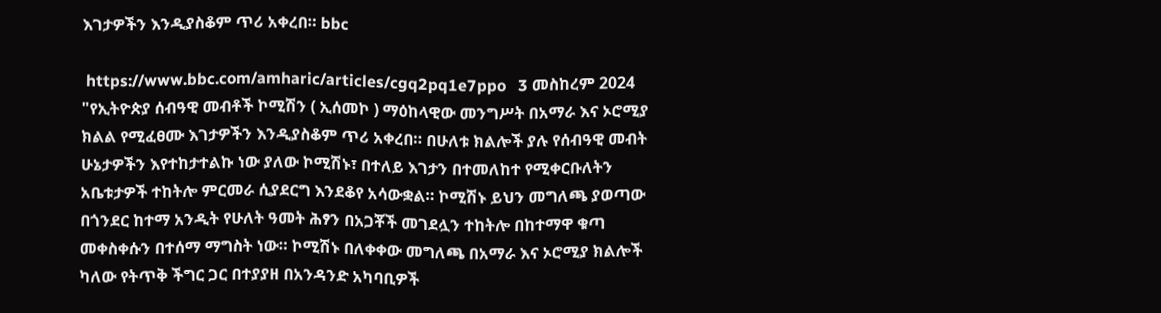እገታዎችን እንዲያስቆም ጥሪ አቀረበ። bbc

 https://www.bbc.com/amharic/articles/cgq2pq1e7ppo   3 መስከረም 2024 "የኢትዮጵያ ሰብዓዊ መብቶች ኮሚሽን ( ኢሰመኮ ) ማዕከላዊው መንግሥት በአማራ እና ኦሮሚያ ክልል የሚፈፀሙ እገታዎችን እንዲያስቆም ጥሪ አቀረበ። በሁለቱ ክልሎች ያሉ የሰብዓዊ መብት ሁኔታዎችን እየተከታተልኩ ነው ያለው ኮሚሽኑ፣ በተለይ እገታን በተመለከተ የሚቀርቡለትን አቤቱታዎች ተከትሎ ምርመራ ሲያደርግ እንደቆየ አሳውቋል። ኮሚሽኑ ይህን መግለጫ ያወጣው በጎንደር ከተማ አንዲት የሁለት ዓመት ሕፃን በአጋቾች መገደሏን ተከትሎ በከተማዋ ቁጣ መቀስቀሱን በተሰማ ማግስት ነው። ኮሚሽኑ በለቀቀው መግለጫ በአማራ እና ኦሮሚያ ክልሎች ካለው የትጥቅ ችግር ጋር በተያያዘ በአንዳንድ አካባቢዎች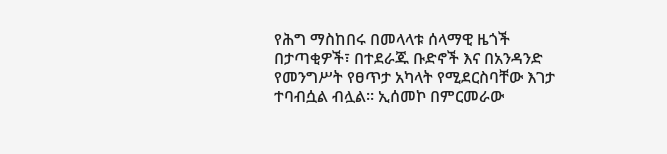የሕግ ማስከበሩ በመላላቱ ሰላማዊ ዜጎች በታጣቂዎች፣ በተደራጁ ቡድኖች እና በአንዳንድ የመንግሥት የፀጥታ አካላት የሚደርስባቸው እገታ ተባብሷል ብሏል። ኢሰመኮ በምርመራው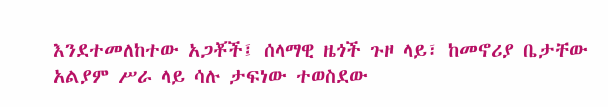እንደተመለከተው አጋቾች፤ ሰላማዊ ዜጎች ጉዞ ላይ፣ ከመኖሪያ ቤታቸው አልያም ሥራ ላይ ሳሉ ታፍነው ተወስደው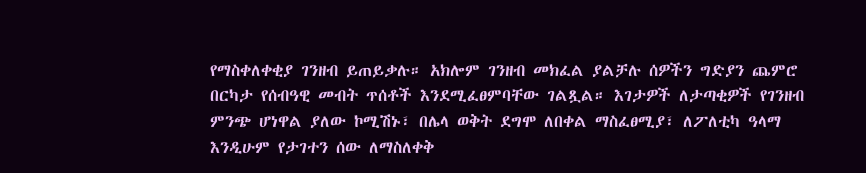የማስቀለቀቂያ ገንዘብ ይጠይቃሉ። አክሎም ገንዘብ መክፈል ያልቻሉ ሰዎችን ግድያን ጨምሮ በርካታ የሰብዓዊ መብት ጥሰቶች እንደሚፈፀምባቸው ገልጿል። እገታዎች ለታጣቂዎች የገንዘብ ምንጭ ሆነዋል ያለው ኮሚሽኑ፣ በሌላ ወቅት ደግሞ ለበቀል ማስፈፀሚያ፣ ለፖለቲካ ዓላማ እንዲሁም የታገተን ሰው ለማስለቀቅ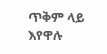ጥቅም ላይ እየዋሉ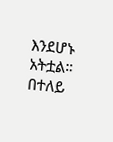እንደሆኑ አትቷል። በተለይ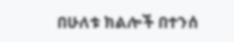በሁለቱ ክልሎች በተንሰ